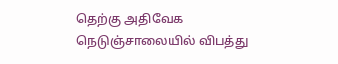தெற்கு அதிவேக நெடுஞ்சாலையில் விபத்து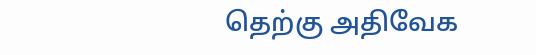தெற்கு அதிவேக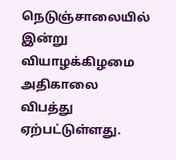நெடுஞ்சாலையில் இன்று வியாழக்கிழமை அதிகாலை விபத்து ஏற்பட்டுள்ளது.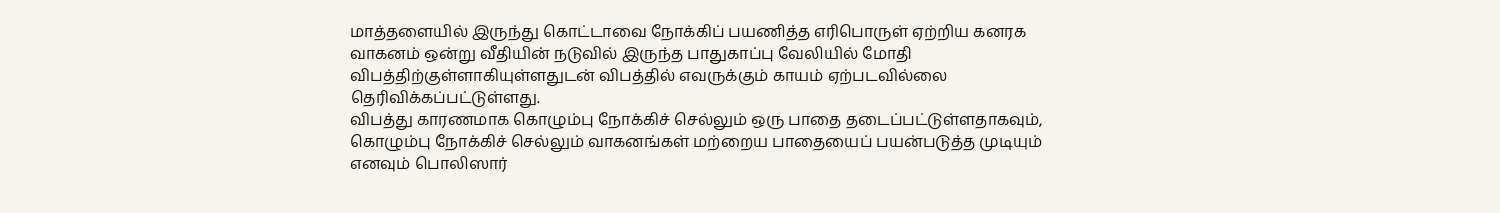மாத்தளையில் இருந்து கொட்டாவை நோக்கிப் பயணித்த எரிபொருள் ஏற்றிய கனரக வாகனம் ஒன்று வீதியின் நடுவில் இருந்த பாதுகாப்பு வேலியில் மோதி விபத்திற்குள்ளாகியுள்ளதுடன் விபத்தில் எவருக்கும் காயம் ஏற்படவில்லை தெரிவிக்கப்பட்டுள்ளது.
விபத்து காரணமாக கொழும்பு நோக்கிச் செல்லும் ஒரு பாதை தடைப்பட்டுள்ளதாகவும், கொழும்பு நோக்கிச் செல்லும் வாகனங்கள் மற்றைய பாதையைப் பயன்படுத்த முடியும் எனவும் பொலிஸார்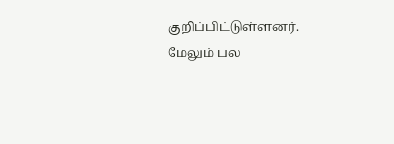குறிப்பிட்டுள்ளனர்.
மேலும் பல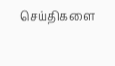செய்திகளை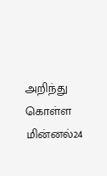அறிந்து கொள்ள மின்னல்24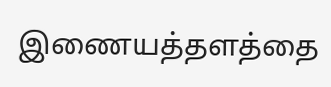இணையத்தளத்தை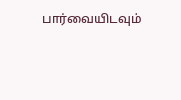பார்வையிடவும்